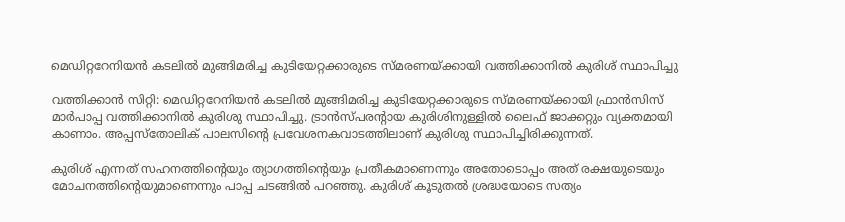മെഡിറ്ററേനിയന്‍ കടലില്‍ മുങ്ങിമരിച്ച കുടിയേറ്റക്കാരുടെ സ്മരണയ്ക്കായി വത്തിക്കാനില്‍ കുരിശ് സ്ഥാപിച്ചു

വത്തിക്കാന്‍ സിറ്റി: മെഡിറ്ററേനിയന്‍ കടലില്‍ മുങ്ങിമരിച്ച കുടിയേറ്റക്കാരുടെ സ്മരണയ്ക്കായി ഫ്രാന്‍സിസ് മാര്‍പാപ്പ വത്തിക്കാനില്‍ കുരിശു സ്ഥാപിച്ചു. ട്രാന്‍സ്പരന്റായ കുരിശിനുള്ളില്‍ ലൈഫ് ജാക്കറ്റും വ്യക്തമായി കാണാം. അപ്പസ്‌തോലിക് പാലസിന്റെ പ്രവേശനകവാടത്തിലാണ് കുരിശു സ്ഥാപിച്ചിരിക്കുന്നത്.

കുരിശ് എന്നത് സഹനത്തിന്റെയും ത്യാഗത്തിന്റെയും പ്രതീകമാണെന്നും അതോടൊപ്പം അത് രക്ഷയുടെയും മോചനത്തിന്റെയുമാണെന്നും പാപ്പ ചടങ്ങില്‍ പറഞ്ഞു. കുരിശ് കൂടുതല്‍ ശ്രദ്ധയോടെ സത്യം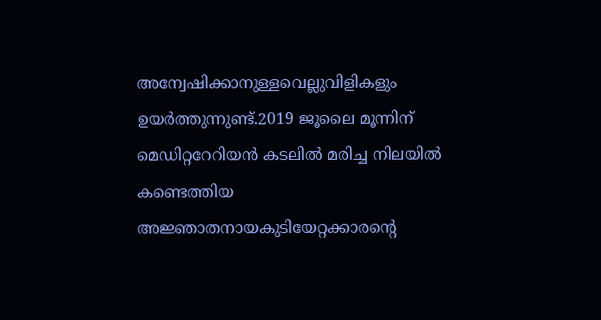അന്വേഷിക്കാനുള്ളവെല്ലുവിളികളും ഉയര്‍ത്തുന്നുണ്ട്.2019 ജൂലൈ മൂന്നിന് മെഡിറ്ററേറിയന്‍ കടലില്‍ മരിച്ച നിലയില്‍ കണ്ടെത്തിയ അജ്ഞാതനായകുടിയേറ്റക്കാരന്റെ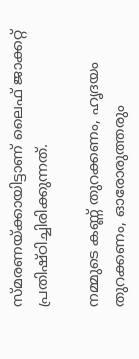സ്മരണയ്ക്കായിട്ടാണ് ലൈഫ് ജാക്കറ്റ് പ്രതിഷ്ഠിച്ചിരിക്കുന്നത്.

നമ്മുടെ കണ്ണ് തുറക്കണം, ഹൃദയം തുറക്കണം, ഓരോരുത്തരും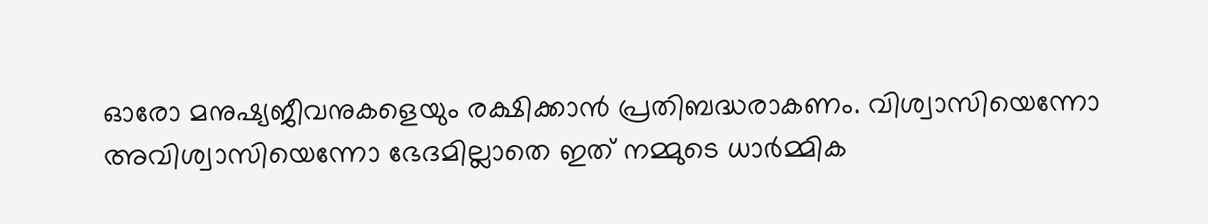ഓരോ മനുഷ്യജീവനുകളെയും രക്ഷിക്കാന്‍ പ്രതിബദ്ധരാകണം. വിശ്വാസിയെന്നോ അവിശ്വാസിയെന്നോ ഭേദമില്ലാതെ ഇത് നമ്മുടെ ധാര്‍മ്മിക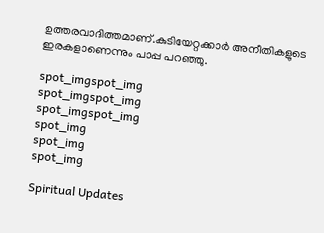ഉത്തരവാദിത്തമാണ്.കുടിയേറ്റക്കാര്‍ അനീതികളുടെ ഇരകളാണെന്നും പാപ്പ പറഞ്ഞു.

spot_imgspot_img
spot_imgspot_img
spot_imgspot_img
spot_img
spot_img
spot_img

Spiritual Updates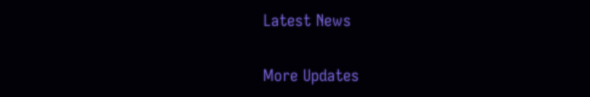Latest News

More Updates